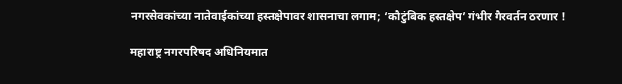नगरसेवकांच्या नातेवाईकांच्या हस्तक्षेपावर शासनाचा लगाम; ‘कौटुंबिक हस्तक्षेप’ गंभीर गैरवर्तन ठरणार !

महाराष्ट्र नगरपरिषद अधिनियमात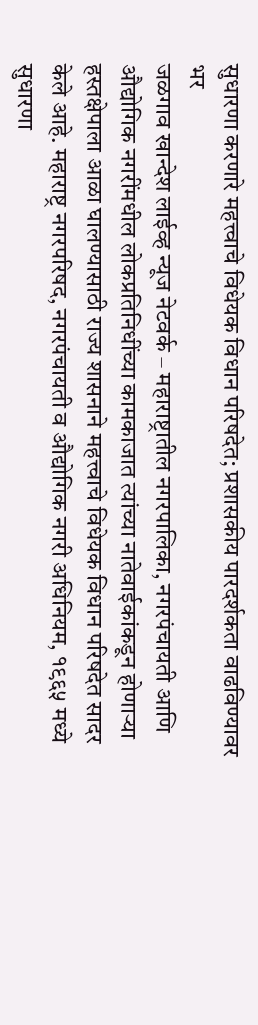सुधारणा करणारे महत्त्वाचे विधेयक विधान परिषदेत; प्रशासकीय पारदर्शकता वाढविण्यावर भर
जळगाव खान्देश लाईव्ह न्यूज नेटवर्क – महाराष्ट्रातील नगरपालिका, नगरपंचायती आणि औद्योगिक नगरींमधील लोकप्रतिनिधींच्या कामकाजात त्यांच्या नातेवाईकांकडून होणाऱ्या हस्तक्षेपाला आळा घालण्यासाठी राज्य शासनाने महत्त्वाचे विधेयक विधान परिषदेत सादर केले आहे. महाराष्ट्र नगरपरिषद, नगरपंचायती व औद्योगिक नगरी अधिनियम, १९६५ मध्ये सुधारणा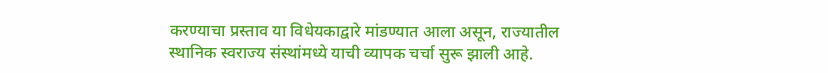करण्याचा प्रस्ताव या विधेयकाद्वारे मांडण्यात आला असून, राज्यातील स्थानिक स्वराज्य संस्थांमध्ये याची व्यापक चर्चा सुरू झाली आहे.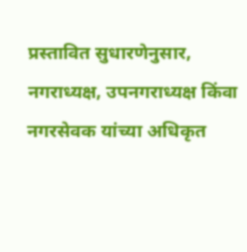प्रस्तावित सुधारणेनुसार, नगराध्यक्ष, उपनगराध्यक्ष किंवा नगरसेवक यांच्या अधिकृत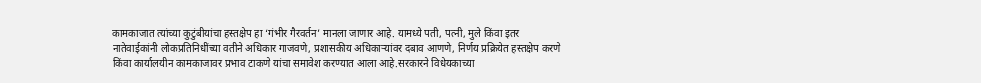कामकाजात त्यांच्या कुटुंबीयांचा हस्तक्षेप हा ‘गंभीर गैरवर्तन’ मानला जाणार आहे. यामध्ये पती, पत्नी, मुले किंवा इतर नातेवाईकांनी लोकप्रतिनिधींच्या वतीने अधिकार गाजवणे, प्रशासकीय अधिकाऱ्यांवर दबाव आणणे, निर्णय प्रक्रियेत हस्तक्षेप करणे किंवा कार्यालयीन कामकाजावर प्रभाव टाकणे यांचा समावेश करण्यात आला आहे.सरकारने विधेयकाच्या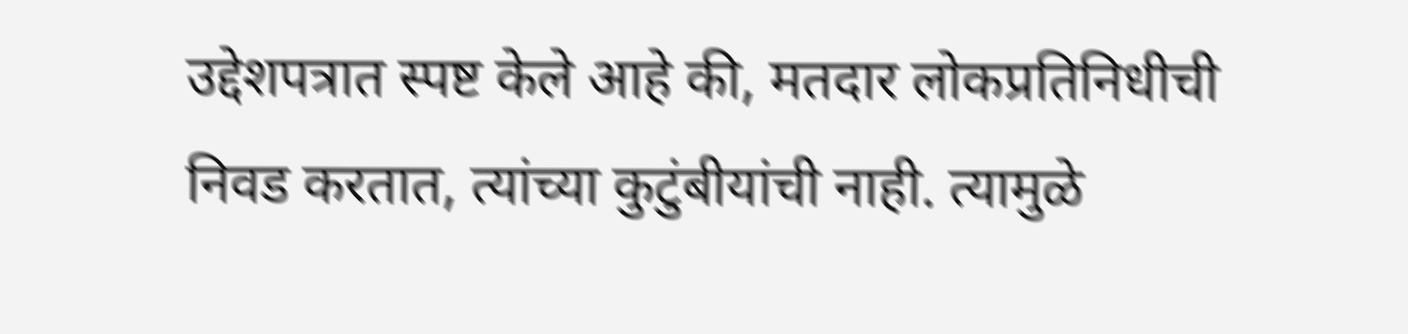उद्देशपत्रात स्पष्ट केले आहे की, मतदार लोकप्रतिनिधीची निवड करतात, त्यांच्या कुटुंबीयांची नाही. त्यामुळे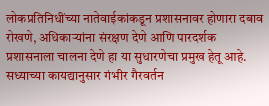लोकप्रतिनिधींच्या नातेवाईकांकडून प्रशासनावर होणारा दबाव रोखणे, अधिकाऱ्यांना संरक्षण देणे आणि पारदर्शक प्रशासनाला चालना देणे हा या सुधारणेचा प्रमुख हेतू आहे.
सध्याच्या कायद्यानुसार गंभीर गैरवर्तन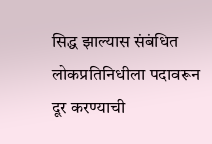सिद्ध झाल्यास संबंधित लोकप्रतिनिधीला पदावरून दूर करण्याची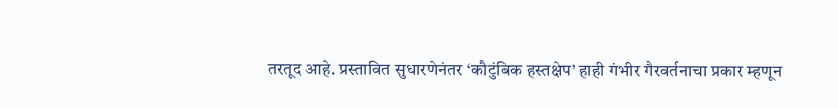तरतूद आहे. प्रस्तावित सुधारणेनंतर ‘कौटुंबिक हस्तक्षेप’ हाही गंभीर गैरवर्तनाचा प्रकार म्हणून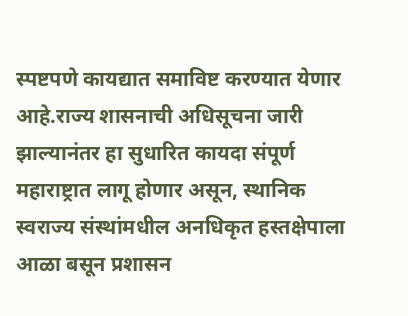स्पष्टपणे कायद्यात समाविष्ट करण्यात येणार आहे.राज्य शासनाची अधिसूचना जारी झाल्यानंतर हा सुधारित कायदा संपूर्ण महाराष्ट्रात लागू होणार असून, स्थानिक स्वराज्य संस्थांमधील अनधिकृत हस्तक्षेपाला आळा बसून प्रशासन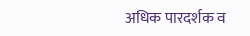अधिक पारदर्शक व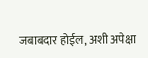जबाबदार होईल, अशी अपेक्षा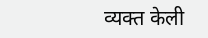व्यक्त केली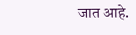जात आहे.